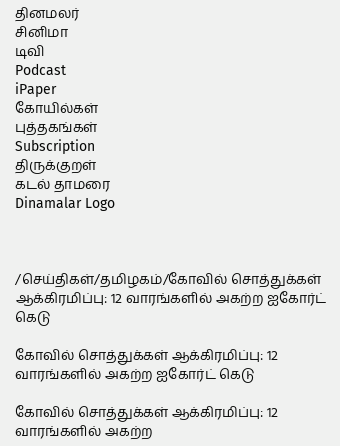தினமலர்
சினிமா
டிவி
Podcast
iPaper
கோயில்கள்
புத்தகங்கள்
Subscription
திருக்குறள்
கடல் தாமரை
Dinamalar Logo



/செய்திகள்/தமிழகம்/கோவில் சொத்துக்கள் ஆக்கிரமிப்பு: 12 வாரங்களில் அகற்ற ஐகோர்ட் கெடு

கோவில் சொத்துக்கள் ஆக்கிரமிப்பு: 12 வாரங்களில் அகற்ற ஐகோர்ட் கெடு

கோவில் சொத்துக்கள் ஆக்கிரமிப்பு: 12 வாரங்களில் அகற்ற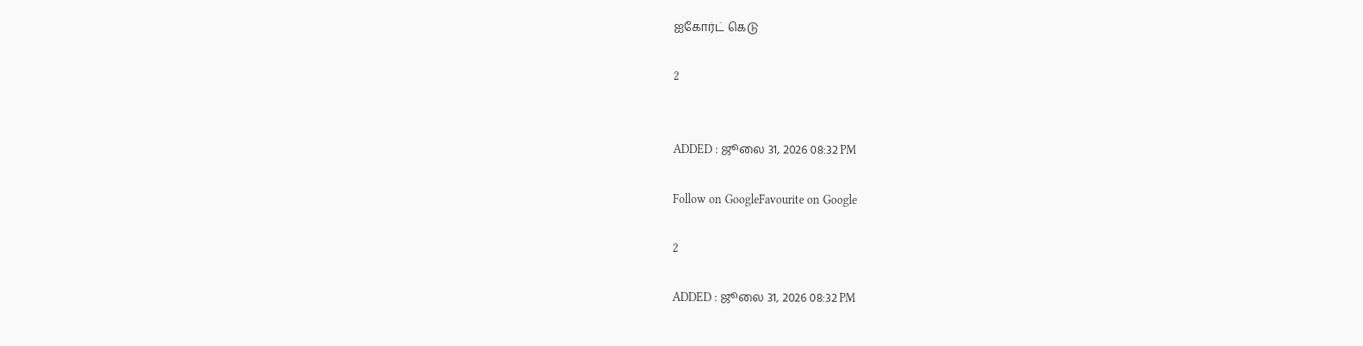ஐகோர்ட் கெடு

2


ADDED : ஜூலை 31, 2026 08:32 PM

Follow on GoogleFavourite on Google

2

ADDED : ஜூலை 31, 2026 08:32 PM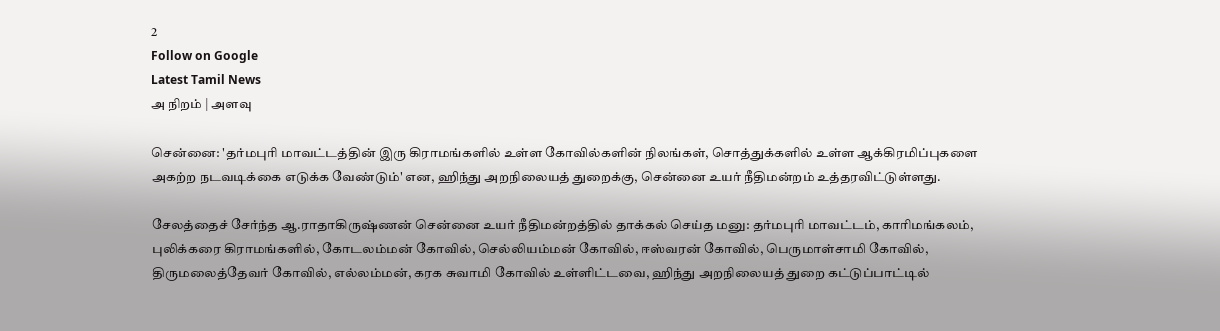2
Follow on Google
Latest Tamil News
அ நிறம் | அளவு

சென்னை: 'தர்மபுரி மாவட்டத்தின் இரு கிராமங்களில் உள்ள கோவில்களின் நிலங்கள், சொத்துக்களில் உள்ள ஆக்கிரமிப்புகளை அகற்ற நடவடிக்கை எடுக்க வேண்டும்' என, ஹிந்து அறநிலையத் துறைக்கு, சென்னை உயர் நீதிமன்றம் உத்தரவிட்டுள்ளது.

சேலத்தைச் சேர்ந்த ஆ.ராதாகிருஷ்ணன் சென்னை உயர் நீதிமன்றத்தில் தாக்கல் செய்த மனு: தர்மபுரி மாவட்டம், காரிமங்கலம், புலிக்கரை கிராமங்களில், கோடலம்மன் கோவில், செல்லியம்மன் கோவில், ஈஸ்வரன் கோவில், பெருமாள்சாமி கோவில், திருமலைத்தேவர் கோவில், எல்லம்மன், கரக சுவாமி கோவில் உள்ளிட்டவை, ஹிந்து அறநிலையத் துறை கட்டுப்பாட்டில்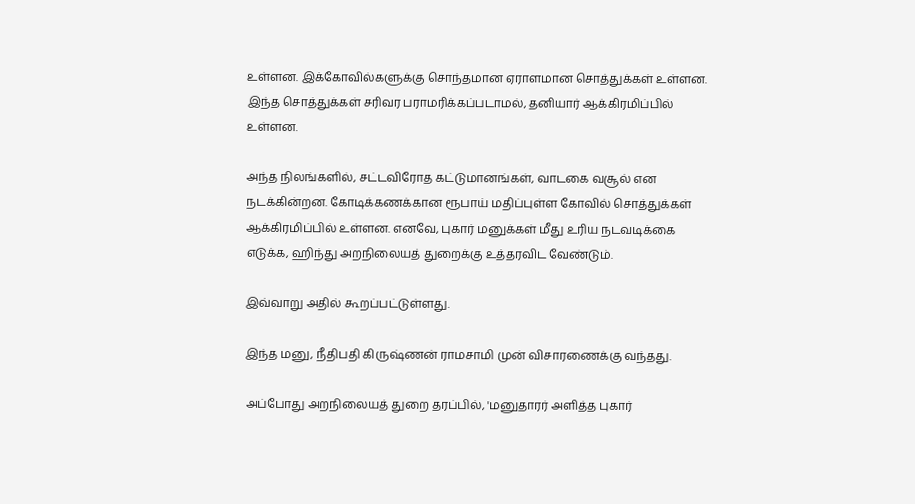உள்ளன. இக்கோவில்களுக்கு சொந்தமான ஏராளமான சொத்துக்கள் உள்ளன. இந்த சொத்துக்கள் சரிவர பராமரிக்கப்படாமல், தனியார் ஆக்கிரமிப்பில் உள்ளன.

அந்த நிலங்களில், சட்டவிரோத கட்டுமானங்கள், வாடகை வசூல் என நடக்கின்றன. கோடிக்கணக்கான ரூபாய் மதிப்புள்ள கோவில் சொத்துக்கள் ஆக்கிரமிப்பில் உள்ளன. எனவே, புகார் மனுக்கள் மீது உரிய நடவடிக்கை எடுக்க, ஹிந்து அறநிலையத் துறைக்கு உத்தரவிட வேண்டும்.

இவ்வாறு அதில் கூறப்பட்டுள்ளது.

இந்த மனு, நீதிபதி கிருஷ்ணன் ராமசாமி முன் விசாரணைக்கு வந்தது.

அப்போது அறநிலையத் துறை தரப்பில், 'மனுதாரர் அளித்த புகார்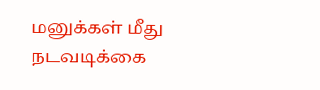மனுக்கள் மீது நடவடிக்கை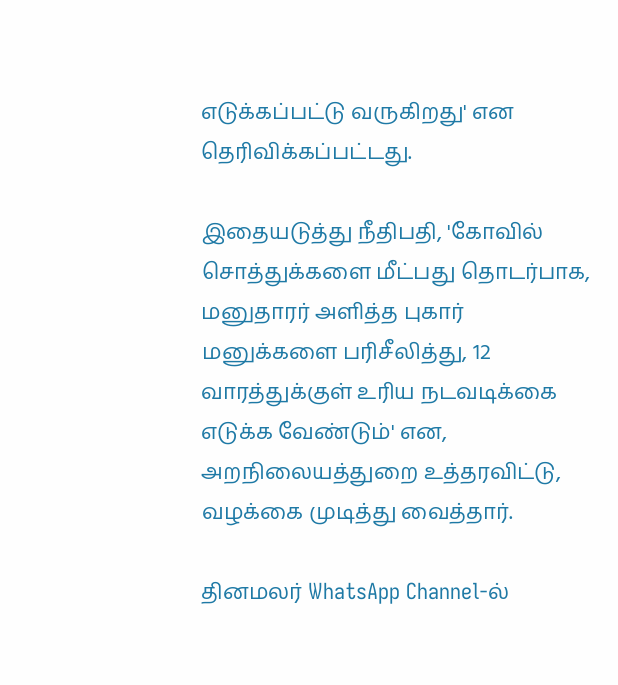எடுக்கப்பட்டு வருகிறது' என தெரிவிக்கப்பட்டது.

இதையடுத்து நீதிபதி, 'கோவில் சொத்துக்களை மீட்பது தொடர்பாக, மனுதாரர் அளித்த புகார் மனுக்களை பரிசீலித்து, 12 வாரத்துக்குள் உரிய நடவடிக்கை எடுக்க வேண்டும்' என, அறநிலையத்துறை உத்தரவிட்டு, வழக்கை முடித்து வைத்தார்.

தினமலர் WhatsApp Channel-ல்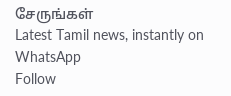சேருங்கள்
Latest Tamil news, instantly on WhatsApp
Follow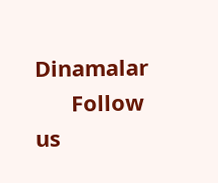Dinamalar
      Follow us